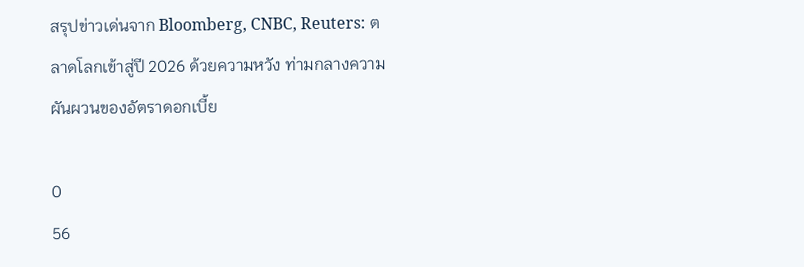สรุปข่าวเด่นจาก Bloomberg, CNBC, Reuters: ตลาดโลกเข้าสู่ปี 2026 ด้วยความหวัง ท่ามกลางความผันผวนของอัตราดอกเบี้ย

0
56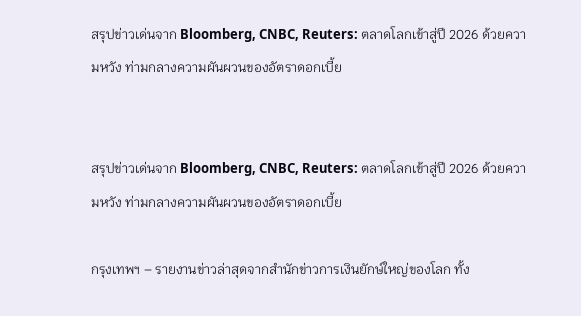สรุปข่าวเด่นจาก Bloomberg, CNBC, Reuters: ตลาดโลกเข้าสู่ปี 2026 ด้วยความหวัง ท่ามกลางความผันผวนของอัตราดอกเบี้ย


สรุปข่าวเด่นจาก Bloomberg, CNBC, Reuters: ตลาดโลกเข้าสู่ปี 2026 ด้วยความหวัง ท่ามกลางความผันผวนของอัตราดอกเบี้ย

กรุงเทพฯ – รายงานข่าวล่าสุดจากสำนักข่าวการเงินยักษ์ใหญ่ของโลก ทั้ง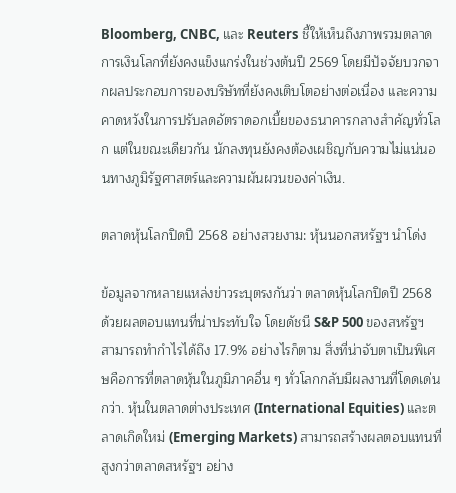Bloomberg, CNBC, และ Reuters ชี้ให้เห็นถึงภาพรวมตลาดการเงินโลกที่ยังคงแข็งแกร่งในช่วงต้นปี 2569 โดยมีปัจจัยบวกจากผลประกอบการของบริษัทที่ยังคงเติบโตอย่างต่อเนื่อง และความคาดหวังในการปรับลดอัตราดอกเบี้ยของธนาคารกลางสำคัญทั่วโลก แต่ในขณะเดียวกัน นักลงทุนยังคงต้องเผชิญกับความไม่แน่นอนทางภูมิรัฐศาสตร์และความผันผวนของค่าเงิน.

ตลาดหุ้นโลกปิดปี 2568 อย่างสวยงาม: หุ้นนอกสหรัฐฯ นำโด่ง

ข้อมูลจากหลายแหล่งข่าวระบุตรงกันว่า ตลาดหุ้นโลกปิดปี 2568 ด้วยผลตอบแทนที่น่าประทับใจ โดยดัชนี S&P 500 ของสหรัฐฯ สามารถทำกำไรได้ถึง 17.9% อย่างไรก็ตาม สิ่งที่น่าจับตาเป็นพิเศษคือการที่ตลาดหุ้นในภูมิภาคอื่น ๆ ทั่วโลกกลับมีผลงานที่โดดเด่นกว่า. หุ้นในตลาดต่างประเทศ (International Equities) และตลาดเกิดใหม่ (Emerging Markets) สามารถสร้างผลตอบแทนที่สูงกว่าตลาดสหรัฐฯ อย่าง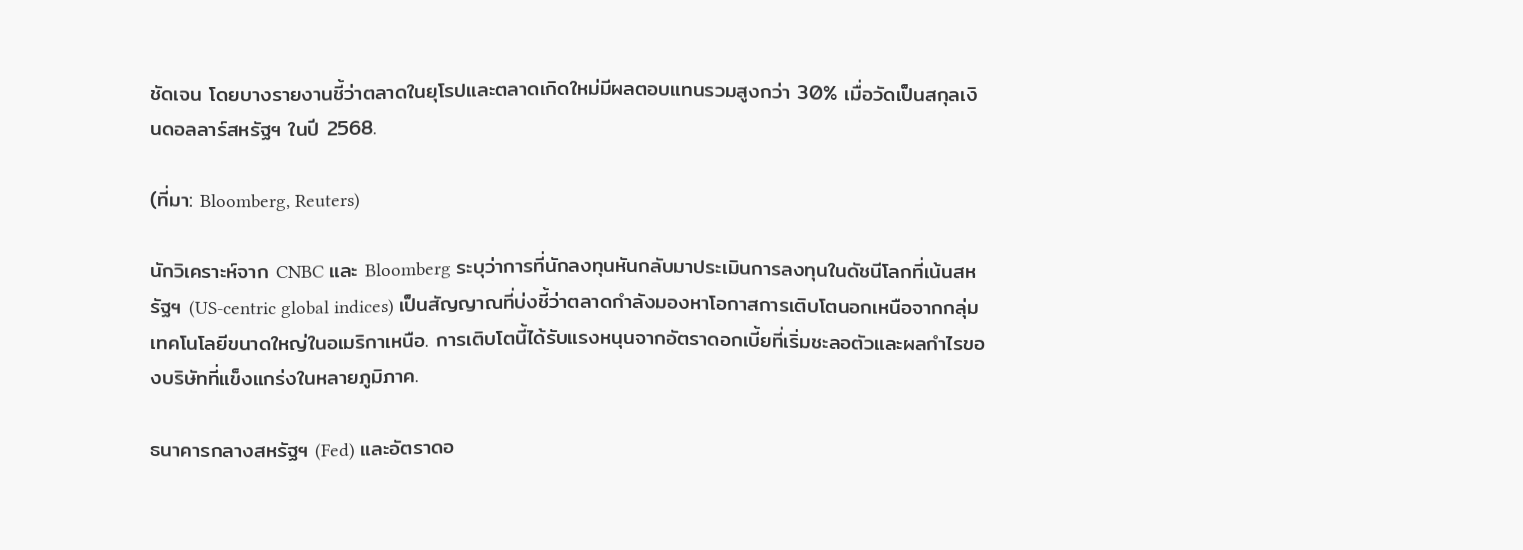ชัดเจน โดยบางรายงานชี้ว่าตลาดในยุโรปและตลาดเกิดใหม่มีผลตอบแทนรวมสูงกว่า 30% เมื่อวัดเป็นสกุลเงินดอลลาร์สหรัฐฯ ในปี 2568.

(ที่มา: Bloomberg, Reuters)

นักวิเคราะห์จาก CNBC และ Bloomberg ระบุว่าการที่นักลงทุนหันกลับมาประเมินการลงทุนในดัชนีโลกที่เน้นสหรัฐฯ (US-centric global indices) เป็นสัญญาณที่บ่งชี้ว่าตลาดกำลังมองหาโอกาสการเติบโตนอกเหนือจากกลุ่มเทคโนโลยีขนาดใหญ่ในอเมริกาเหนือ. การเติบโตนี้ได้รับแรงหนุนจากอัตราดอกเบี้ยที่เริ่มชะลอตัวและผลกำไรของบริษัทที่แข็งแกร่งในหลายภูมิภาค.

ธนาคารกลางสหรัฐฯ (Fed) และอัตราดอ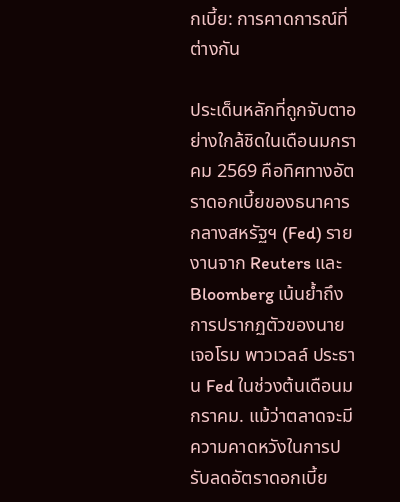กเบี้ย: การคาดการณ์ที่ต่างกัน

ประเด็นหลักที่ถูกจับตาอย่างใกล้ชิดในเดือนมกราคม 2569 คือทิศทางอัตราดอกเบี้ยของธนาคารกลางสหรัฐฯ (Fed) รายงานจาก Reuters และ Bloomberg เน้นย้ำถึงการปรากฏตัวของนายเจอโรม พาวเวลล์ ประธาน Fed ในช่วงต้นเดือนมกราคม. แม้ว่าตลาดจะมีความคาดหวังในการปรับลดอัตราดอกเบี้ย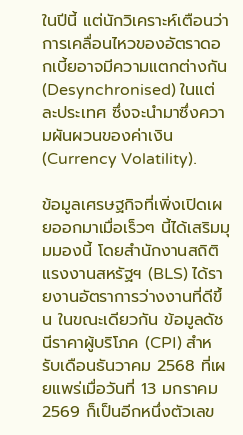ในปีนี้ แต่นักวิเคราะห์เตือนว่าการเคลื่อนไหวของอัตราดอกเบี้ยอาจมีความแตกต่างกัน (Desynchronised) ในแต่ละประเทศ ซึ่งจะนำมาซึ่งความผันผวนของค่าเงิน (Currency Volatility).

ข้อมูลเศรษฐกิจที่เพิ่งเปิดเผยออกมาเมื่อเร็วๆ นี้ได้เสริมมุมมองนี้ โดยสำนักงานสถิติแรงงานสหรัฐฯ (BLS) ได้รายงานอัตราการว่างงานที่ดีขึ้น ในขณะเดียวกัน ข้อมูลดัชนีราคาผู้บริโภค (CPI) สำหรับเดือนธันวาคม 2568 ที่เผยแพร่เมื่อวันที่ 13 มกราคม 2569 ก็เป็นอีกหนึ่งตัวเลข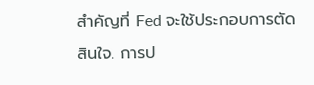สำคัญที่ Fed จะใช้ประกอบการตัดสินใจ. การป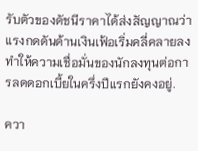รับตัวของดัชนีราคาได้ส่งสัญญาณว่าแรงกดดันด้านเงินเฟ้อเริ่มคลี่คลายลง ทำให้ความเชื่อมั่นของนักลงทุนต่อการลดดอกเบี้ยในครึ่งปีแรกยังคงอยู่.

ควา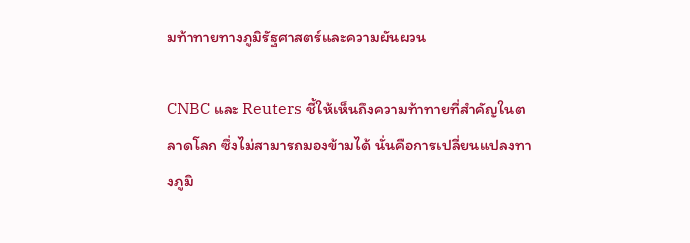มท้าทายทางภูมิรัฐศาสตร์และความผันผวน

CNBC และ Reuters ชี้ให้เห็นถึงความท้าทายที่สำคัญในตลาดโลก ซึ่งไม่สามารถมองข้ามได้ นั่นคือการเปลี่ยนแปลงทางภูมิ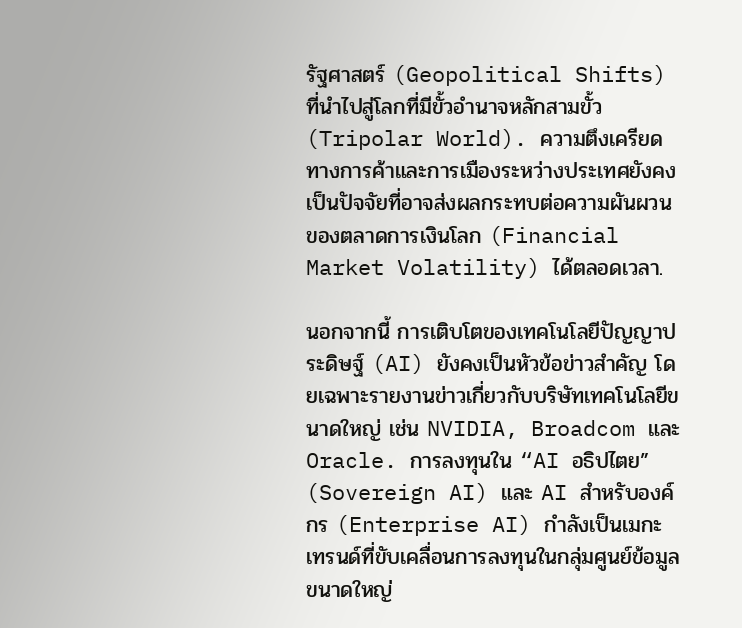รัฐศาสตร์ (Geopolitical Shifts) ที่นำไปสู่โลกที่มีขั้วอำนาจหลักสามขั้ว (Tripolar World). ความตึงเครียดทางการค้าและการเมืองระหว่างประเทศยังคงเป็นปัจจัยที่อาจส่งผลกระทบต่อความผันผวนของตลาดการเงินโลก (Financial Market Volatility) ได้ตลอดเวลา.

นอกจากนี้ การเติบโตของเทคโนโลยีปัญญาประดิษฐ์ (AI) ยังคงเป็นหัวข้อข่าวสำคัญ โดยเฉพาะรายงานข่าวเกี่ยวกับบริษัทเทคโนโลยีขนาดใหญ่ เช่น NVIDIA, Broadcom และ Oracle. การลงทุนใน “AI อธิปไตย” (Sovereign AI) และ AI สำหรับองค์กร (Enterprise AI) กำลังเป็นเมกะเทรนด์ที่ขับเคลื่อนการลงทุนในกลุ่มศูนย์ข้อมูลขนาดใหญ่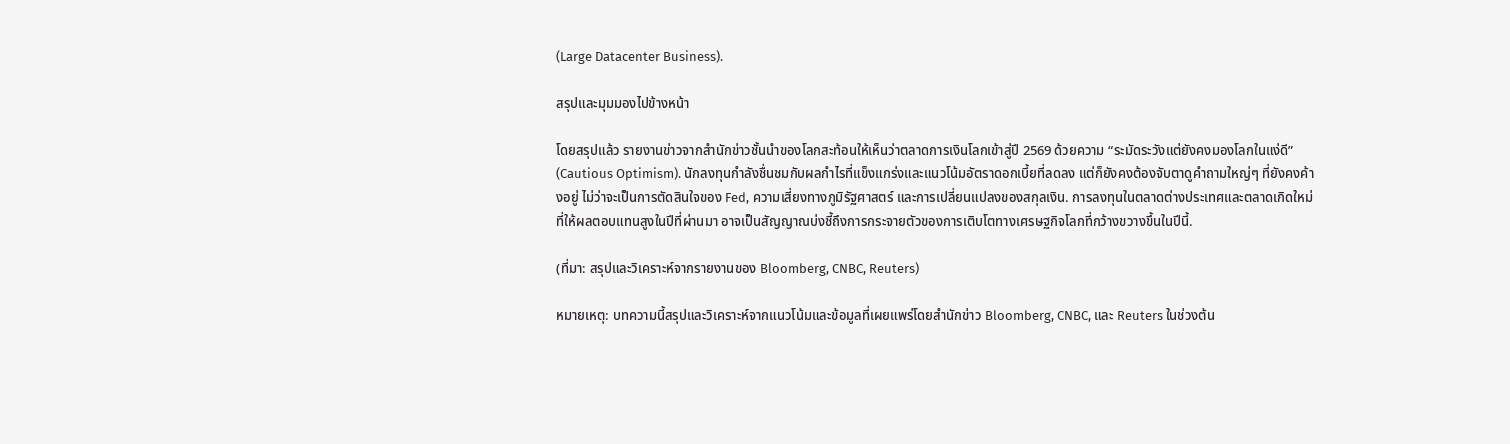(Large Datacenter Business).

สรุปและมุมมองไปข้างหน้า

โดยสรุปแล้ว รายงานข่าวจากสำนักข่าวชั้นนำของโลกสะท้อนให้เห็นว่าตลาดการเงินโลกเข้าสู่ปี 2569 ด้วยความ “ระมัดระวังแต่ยังคงมองโลกในแง่ดี” (Cautious Optimism). นักลงทุนกำลังชื่นชมกับผลกำไรที่แข็งแกร่งและแนวโน้มอัตราดอกเบี้ยที่ลดลง แต่ก็ยังคงต้องจับตาดูคำถามใหญ่ๆ ที่ยังคงค้างอยู่ ไม่ว่าจะเป็นการตัดสินใจของ Fed, ความเสี่ยงทางภูมิรัฐศาสตร์ และการเปลี่ยนแปลงของสกุลเงิน. การลงทุนในตลาดต่างประเทศและตลาดเกิดใหม่ที่ให้ผลตอบแทนสูงในปีที่ผ่านมา อาจเป็นสัญญาณบ่งชี้ถึงการกระจายตัวของการเติบโตทางเศรษฐกิจโลกที่กว้างขวางขึ้นในปีนี้.

(ที่มา: สรุปและวิเคราะห์จากรายงานของ Bloomberg, CNBC, Reuters)

หมายเหตุ: บทความนี้สรุปและวิเคราะห์จากแนวโน้มและข้อมูลที่เผยแพร่โดยสำนักข่าว Bloomberg, CNBC, และ Reuters ในช่วงต้น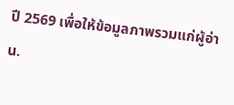ปี 2569 เพื่อให้ข้อมูลภาพรวมแก่ผู้อ่าน.